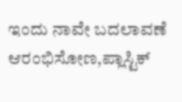ಇಂದು ನಾವೇ ಬದಲಾವಣೆ ಆರಂಭಿಸೋಣ,ಪ್ಲಾಸ್ಟಿಕ್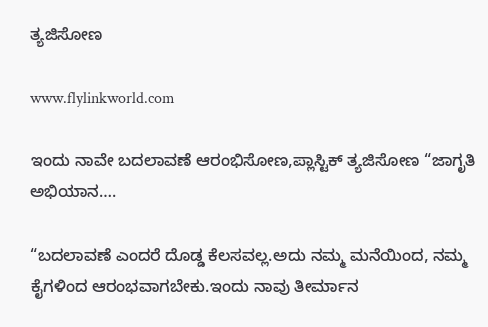ತ್ಯಜಿಸೋಣ

www.flylinkworld.com

ಇಂದು ನಾವೇ ಬದಲಾವಣೆ ಆರಂಭಿಸೋಣ,ಪ್ಲಾಸ್ಟಿಕ್ ತ್ಯಜಿಸೋಣ “ಜಾಗೃತಿ ಅಭಿಯಾನ….

“ಬದಲಾವಣೆ ಎಂದರೆ ದೊಡ್ಡ ಕೆಲಸವಲ್ಲ.ಅದು ನಮ್ಮ ಮನೆಯಿಂದ, ನಮ್ಮ ಕೈಗಳಿಂದ ಆರಂಭವಾಗಬೇಕು.ಇಂದು ನಾವು ತೀರ್ಮಾನ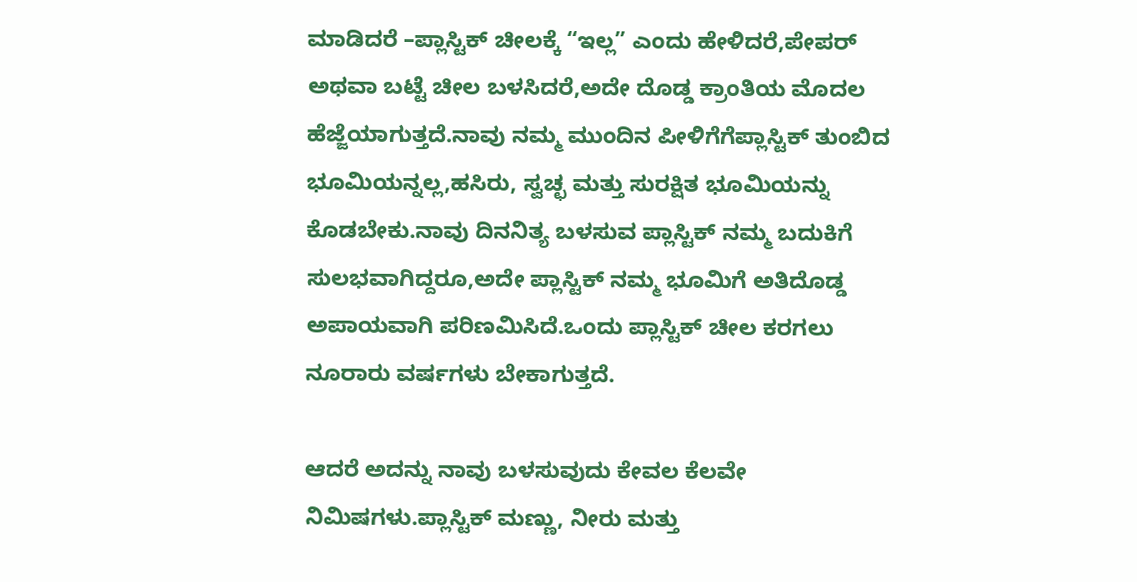ಮಾಡಿದರೆ –ಪ್ಲಾಸ್ಟಿಕ್ ಚೀಲಕ್ಕೆ “ಇಲ್ಲ” ಎಂದು ಹೇಳಿದರೆ,ಪೇಪರ್ ಅಥವಾ ಬಟ್ಟೆ ಚೀಲ ಬಳಸಿದರೆ,ಅದೇ ದೊಡ್ಡ ಕ್ರಾಂತಿಯ ಮೊದಲ ಹೆಜ್ಜೆಯಾಗುತ್ತದೆ.ನಾವು ನಮ್ಮ ಮುಂದಿನ ಪೀಳಿಗೆಗೆಪ್ಲಾಸ್ಟಿಕ್ ತುಂಬಿದ ಭೂಮಿಯನ್ನಲ್ಲ,ಹಸಿರು, ಸ್ವಚ್ಛ ಮತ್ತು ಸುರಕ್ಷಿತ ಭೂಮಿಯನ್ನು ಕೊಡಬೇಕು.ನಾವು ದಿನನಿತ್ಯ ಬಳಸುವ ಪ್ಲಾಸ್ಟಿಕ್ ನಮ್ಮ ಬದುಕಿಗೆ ಸುಲಭವಾಗಿದ್ದರೂ,ಅದೇ ಪ್ಲಾಸ್ಟಿಕ್ ನಮ್ಮ ಭೂಮಿಗೆ ಅತಿದೊಡ್ಡ ಅಪಾಯವಾಗಿ ಪರಿಣಮಿಸಿದೆ.ಒಂದು ಪ್ಲಾಸ್ಟಿಕ್ ಚೀಲ ಕರಗಲು ನೂರಾರು ವರ್ಷಗಳು ಬೇಕಾಗುತ್ತದೆ.

ಆದರೆ ಅದನ್ನು ನಾವು ಬಳಸುವುದು ಕೇವಲ ಕೆಲವೇ ನಿಮಿಷಗಳು.ಪ್ಲಾಸ್ಟಿಕ್ ಮಣ್ಣು, ನೀರು ಮತ್ತು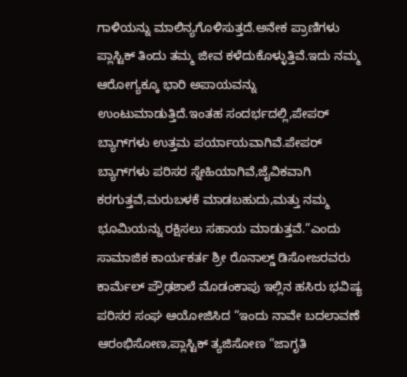ಗಾಳಿಯನ್ನು ಮಾಲಿನ್ಯಗೊಳಿಸುತ್ತದೆ.ಅನೇಕ ಪ್ರಾಣಿಗಳು ಪ್ಲಾಸ್ಟಿಕ್ ತಿಂದು ತಮ್ಮ ಜೀವ ಕಳೆದುಕೊಳ್ಳುತ್ತಿವೆ.ಇದು ನಮ್ಮ ಆರೋಗ್ಯಕ್ಕೂ ಭಾರಿ ಅಪಾಯವನ್ನು ಉಂಟುಮಾಡುತ್ತಿದೆ.ಇಂತಹ ಸಂದರ್ಭದಲ್ಲಿ,ಪೇಪರ್ ಬ್ಯಾಗ್‌ಗಳು ಉತ್ತಮ ಪರ್ಯಾಯವಾಗಿವೆ.ಪೇಪರ್ ಬ್ಯಾಗ್‌ಗಳು ಪರಿಸರ ಸ್ನೇಹಿಯಾಗಿವೆ,ಜೈವಿಕವಾಗಿ ಕರಗುತ್ತವೆ,ಮರುಬಳಕೆ ಮಾಡಬಹುದು,ಮತ್ತು ನಮ್ಮ ಭೂಮಿಯನ್ನು ರಕ್ಷಿಸಲು ಸಹಾಯ ಮಾಡುತ್ತವೆ.”ಎಂದು ಸಾಮಾಜಿಕ ಕಾರ್ಯಕರ್ತ ಶ್ರೀ ರೊನಾಲ್ಡ್ ಡಿಸೋಜರವರು ಕಾರ್ಮೆಲ್ ಪ್ರೌಢಶಾಲೆ ಮೊಡಂಕಾಪು ಇಲ್ಲಿನ ಹಸಿರು ಭವಿಷ್ಯ ಪರಿಸರ ಸಂಘ ಆಯೋಜಿಸಿದ “ಇಂದು ನಾವೇ ಬದಲಾವಣೆ ಆರಂಭಿಸೋಣ,ಪ್ಲಾಸ್ಟಿಕ್ ತ್ಯಜಿಸೋಣ “ಜಾಗೃತಿ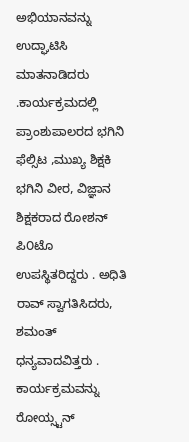ಅಭಿಯಾನವನ್ನು ಉದ್ಘಾಟಿಸಿ ಮಾತನಾಡಿದರು .ಕಾರ್ಯಕ್ರಮದಲ್ಲಿ ಪ್ರಾಂಶುಪಾಲರದ ಭಗಿನಿ ಫೆಲ್ಸಿಟ ,ಮುಖ್ಯ ಶಿಕ್ಷಕಿ ಭಗಿನಿ ವೀರ, ವಿಜ್ಞಾನ ಶಿಕ್ಷಕರಾದ ರೋಶನ್ ಪಿ೦ಟೊ ಉಪಸ್ಥಿತರಿದ್ದರು . ಅಧಿತಿ ರಾವ್ ಸ್ವಾಗತಿಸಿದರು, ಶಮಂತ್ ಧನ್ಯವಾದವಿತ್ತರು . ಕಾರ್ಯಕ್ರಮವನ್ನು ರೋಯ್ಸ್ಟನ್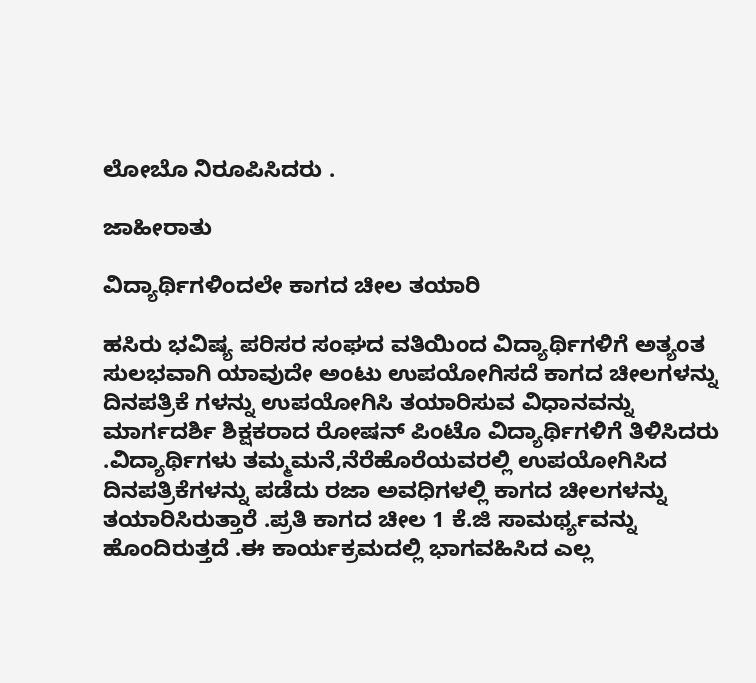ಲೋಬೊ ನಿರೂಪಿಸಿದರು .

ಜಾಹೀರಾತು

ವಿದ್ಯಾರ್ಥಿಗಳಿಂದಲೇ ಕಾಗದ ಚೀಲ ತಯಾರಿ

ಹಸಿರು ಭವಿಷ್ಯ ಪರಿಸರ ಸಂಘದ ವತಿಯಿಂದ ವಿದ್ಯಾರ್ಥಿಗಳಿಗೆ ಅತ್ಯಂತ ಸುಲಭವಾಗಿ ಯಾವುದೇ ಅಂಟು ಉಪಯೋಗಿಸದೆ ಕಾಗದ ಚೀಲಗಳನ್ನು ದಿನಪತ್ರಿಕೆ ಗಳನ್ನು ಉಪಯೋಗಿಸಿ ತಯಾರಿಸುವ ವಿಧಾನವನ್ನು ಮಾರ್ಗದರ್ಶಿ ಶಿಕ್ಷಕರಾದ ರೋಷನ್ ಪಿಂಟೊ ವಿದ್ಯಾರ್ಥಿಗಳಿಗೆ ತಿಳಿಸಿದರು .ವಿದ್ಯಾರ್ಥಿಗಳು ತಮ್ಮಮನೆ,ನೆರೆಹೊರೆಯವರಲ್ಲಿ ಉಪಯೋಗಿಸಿದ ದಿನಪತ್ರಿಕೆಗಳನ್ನು ಪಡೆದು ರಜಾ ಅವಧಿಗಳಲ್ಲಿ ಕಾಗದ ಚೀಲಗಳನ್ನು ತಯಾರಿಸಿರುತ್ತಾರೆ .ಪ್ರತಿ ಕಾಗದ ಚೀಲ 1 ಕೆ.ಜಿ ಸಾಮರ್ಥ್ಯವನ್ನು ಹೊಂದಿರುತ್ತದೆ .ಈ ಕಾರ್ಯಕ್ರಮದಲ್ಲಿ ಭಾಗವಹಿಸಿದ ಎಲ್ಲ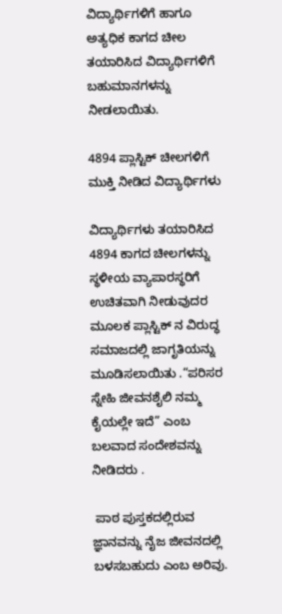ವಿದ್ಯಾರ್ಥಿಗಳಿಗೆ ಹಾಗೂ ಅತ್ಯಧಿಕ ಕಾಗದ ಚೀಲ ತಯಾರಿಸಿದ ವಿದ್ಯಾರ್ಥಿಗಳಿಗೆ ಬಹುಮಾನಗಳನ್ನು ನೀಡಲಾಯಿತು.

4894 ಪ್ಲಾಸ್ಟಿಕ್ ಚೀಲಗಳಿಗೆ ಮುಕ್ತಿ ನೀಡಿದ ವಿದ್ಯಾರ್ಥಿಗಳು

ವಿದ್ಯಾರ್ಥಿಗಳು ತಯಾರಿಸಿದ 4894 ಕಾಗದ ಚೀಲಗಳನ್ನು ಸ್ಥಳೀಯ ವ್ಯಾಪಾರಸ್ಥರಿಗೆ ಉಚಿತವಾಗಿ ನೀಡುವುದರ ಮೂಲಕ ಪ್ಲಾಸ್ಟಿಕ್ ನ ವಿರುದ್ಧ ಸಮಾಜದಲ್ಲಿ ಜಾಗೃತಿಯನ್ನು ಮೂಡಿಸಲಾಯಿತು .“ಪರಿಸರ ಸ್ನೇಹಿ ಜೀವನಶೈಲಿ ನಮ್ಮ ಕೈಯಲ್ಲೇ ಇದೆ” ಎಂಬ ಬಲವಾದ ಸಂದೇಶವನ್ನು ನೀಡಿದರು .

 ಪಾಠ ಪುಸ್ತಕದಲ್ಲಿರುವ ಜ್ಞಾನವನ್ನು ನೈಜ ಜೀವನದಲ್ಲಿ ಬಳಸಬಹುದು ಎಂಬ ಅರಿವು.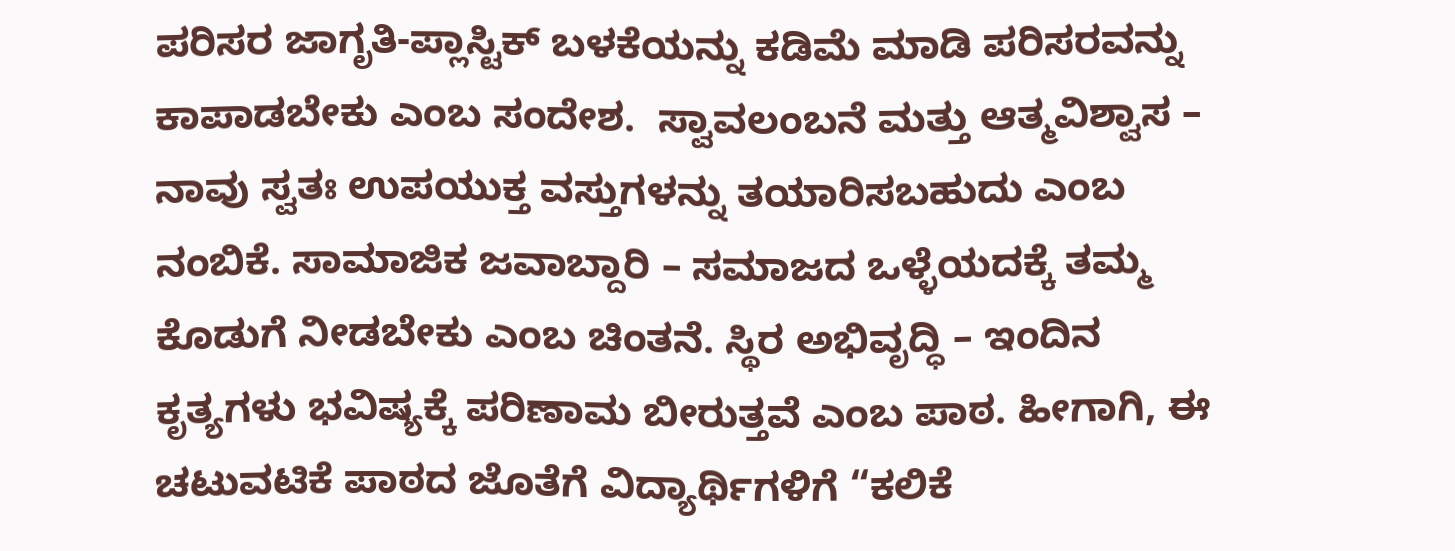ಪರಿಸರ ಜಾಗೃತಿ-ಪ್ಲಾಸ್ಟಿಕ್ ಬಳಕೆಯನ್ನು ಕಡಿಮೆ ಮಾಡಿ ಪರಿಸರವನ್ನು ಕಾಪಾಡಬೇಕು ಎಂಬ ಸಂದೇಶ.  ಸ್ವಾವಲಂಬನೆ ಮತ್ತು ಆತ್ಮವಿಶ್ವಾಸ – ನಾವು ಸ್ವತಃ ಉಪಯುಕ್ತ ವಸ್ತುಗಳನ್ನು ತಯಾರಿಸಬಹುದು ಎಂಬ ನಂಬಿಕೆ. ಸಾಮಾಜಿಕ ಜವಾಬ್ದಾರಿ – ಸಮಾಜದ ಒಳ್ಳೆಯದಕ್ಕೆ ತಮ್ಮ ಕೊಡುಗೆ ನೀಡಬೇಕು ಎಂಬ ಚಿಂತನೆ. ಸ್ಥಿರ ಅಭಿವೃದ್ಧಿ – ಇಂದಿನ ಕೃತ್ಯಗಳು ಭವಿಷ್ಯಕ್ಕೆ ಪರಿಣಾಮ ಬೀರುತ್ತವೆ ಎಂಬ ಪಾಠ. ಹೀಗಾಗಿ, ಈ ಚಟುವಟಿಕೆ ಪಾಠದ ಜೊತೆಗೆ ವಿದ್ಯಾರ್ಥಿಗಳಿಗೆ “ಕಲಿಕೆ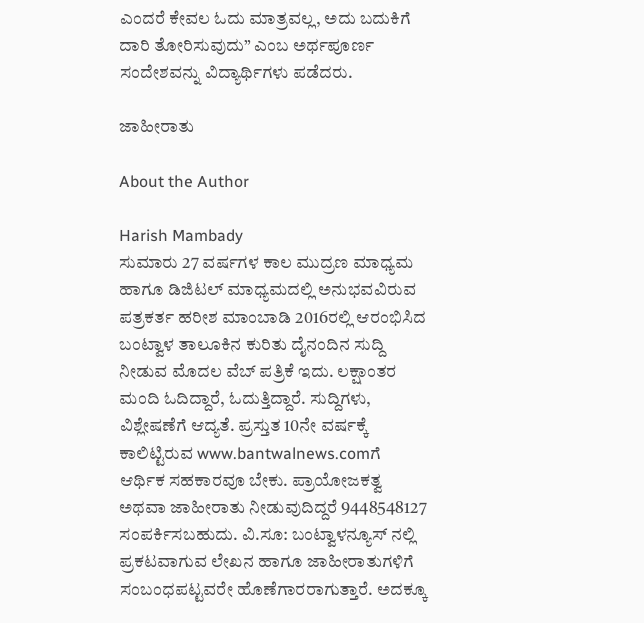ಎಂದರೆ ಕೇವಲ ಓದು ಮಾತ್ರವಲ್ಲ, ಅದು ಬದುಕಿಗೆ ದಾರಿ ತೋರಿಸುವುದು” ಎಂಬ ಅರ್ಥಪೂರ್ಣ ಸಂದೇಶವನ್ನು ವಿದ್ಯಾರ್ಥಿಗಳು ಪಡೆದರು.

ಜಾಹೀರಾತು

About the Author

Harish Mambady
ಸುಮಾರು 27 ವರ್ಷಗಳ ಕಾಲ ಮುದ್ರಣ ಮಾಧ್ಯಮ ಹಾಗೂ ಡಿಜಿಟಲ್ ಮಾಧ್ಯಮದಲ್ಲಿ ಅನುಭವವಿರುವ ಪತ್ರಕರ್ತ ಹರೀಶ ಮಾಂಬಾಡಿ 2016ರಲ್ಲಿ ಆರಂಭಿಸಿದ ಬಂಟ್ವಾಳ ತಾಲೂಕಿನ ಕುರಿತು ದೈನಂದಿನ ಸುದ್ದಿ ನೀಡುವ ಮೊದಲ ವೆಬ್ ಪತ್ರಿಕೆ ಇದು. ಲಕ್ಷಾಂತರ ಮಂದಿ ಓದಿದ್ದಾರೆ, ಓದುತ್ತಿದ್ದಾರೆ. ಸುದ್ದಿಗಳು, ವಿಶ್ಲೇಷಣೆಗೆ ಆದ್ಯತೆ. ಪ್ರಸ್ತುತ 10ನೇ ವರ್ಷಕ್ಕೆ ಕಾಲಿಟ್ಟಿರುವ www.bantwalnews.comಗೆ ಆರ್ಥಿಕ ಸಹಕಾರವೂ ಬೇಕು. ಪ್ರಾಯೋಜಕತ್ವ ಅಥವಾ ಜಾಹೀರಾತು ನೀಡುವುದಿದ್ದರೆ 9448548127 ಸಂಪರ್ಕಿಸಬಹುದು. ವಿ.ಸೂ: ಬಂಟ್ವಾಳನ್ಯೂಸ್ ನಲ್ಲಿ ಪ್ರಕಟವಾಗುವ ಲೇಖನ ಹಾಗೂ ಜಾಹೀರಾತುಗಳಿಗೆ ಸಂಬಂಧಪಟ್ಟವರೇ ಹೊಣೆಗಾರರಾಗುತ್ತಾರೆ. ಅದಕ್ಕೂ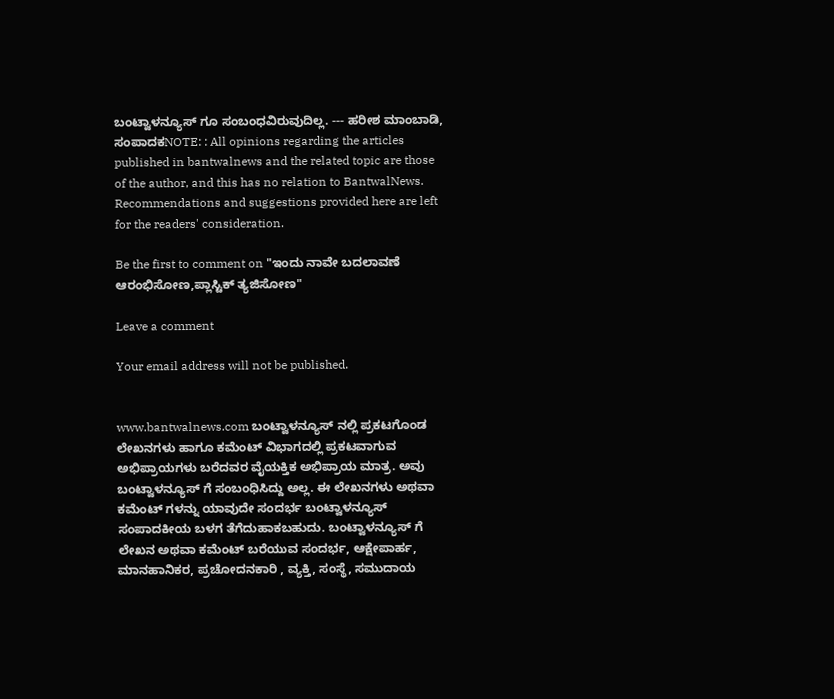ಬಂಟ್ವಾಳನ್ಯೂಸ್ ಗೂ ಸಂಬಂಧವಿರುವುದಿಲ್ಲ. --- ಹರೀಶ ಮಾಂಬಾಡಿ, ಸಂಪಾದಕNOTE: : All opinions regarding the articles published in bantwalnews and the related topic are those of the author, and this has no relation to BantwalNews. Recommendations and suggestions provided here are left for the readers' consideration.

Be the first to comment on "ಇಂದು ನಾವೇ ಬದಲಾವಣೆ ಆರಂಭಿಸೋಣ,ಪ್ಲಾಸ್ಟಿಕ್ ತ್ಯಜಿಸೋಣ"

Leave a comment

Your email address will not be published.


www.bantwalnews.com ಬಂಟ್ವಾಳನ್ಯೂಸ್ ನಲ್ಲಿ ಪ್ರಕಟಗೊಂಡ ಲೇಖನಗಳು ಹಾಗೂ ಕಮೆಂಟ್ ವಿಭಾಗದಲ್ಲಿ ಪ್ರಕಟವಾಗುವ ಅಭಿಪ್ರಾಯಗಳು ಬರೆದವರ ವೈಯಕ್ತಿಕ ಅಭಿಪ್ರಾಯ ಮಾತ್ರ. ಅವು ಬಂಟ್ವಾಳನ್ಯೂಸ್ ಗೆ ಸಂಬಂಧಿಸಿದ್ದು ಅಲ್ಲ. ಈ ಲೇಖನಗಳು ಅಥವಾ ಕಮೆಂಟ್ ಗಳನ್ನು ಯಾವುದೇ ಸಂದರ್ಭ ಬಂಟ್ವಾಳನ್ಯೂಸ್ ಸಂಪಾದಕೀಯ ಬಳಗ ತೆಗೆದುಹಾಕಬಹುದು. ಬಂಟ್ವಾಳನ್ಯೂಸ್ ಗೆ ಲೇಖನ ಅಥವಾ ಕಮೆಂಟ್ ಬರೆಯುವ ಸಂದರ್ಭ, ಆಕ್ಷೇಪಾರ್ಹ, ಮಾನಹಾನಿಕರ, ಪ್ರಚೋದನಕಾರಿ , ವ್ಯಕ್ತಿ, ಸಂಸ್ಥೆ, ಸಮುದಾಯ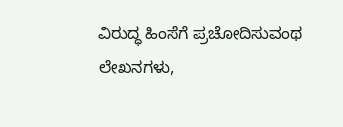ವಿರುದ್ಧ ಹಿಂಸೆಗೆ ಪ್ರಚೋದಿಸುವಂಥ ಲೇಖನಗಳು,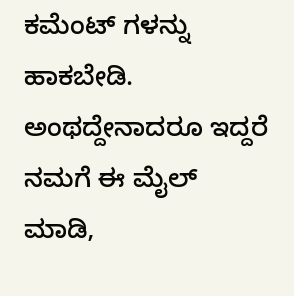ಕಮೆಂಟ್ ಗಳನ್ನು ಹಾಕಬೇಡಿ. ಅಂಥದ್ದೇನಾದರೂ ಇದ್ದರೆ ನಮಗೆ ಈ ಮೈಲ್ ಮಾಡಿ,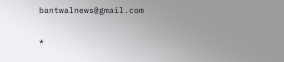bantwalnews@gmail.com

*